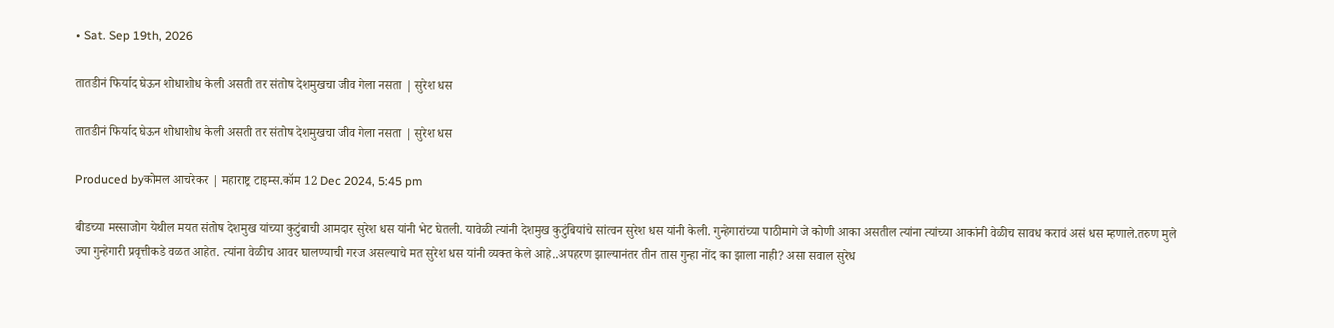• Sat. Sep 19th, 2026

तातडीनं फिर्याद घेऊन शोधाशोध केली असती तर संतोष देशमुखचा जीव गेला नसता | सुरेश धस

तातडीनं फिर्याद घेऊन शोधाशोध केली असती तर संतोष देशमुखचा जीव गेला नसता | सुरेश धस

Produced byकोमल आचरेकर | महाराष्ट्र टाइम्स.कॉम 12 Dec 2024, 5:45 pm

बीडच्या मस्साजोग येथील मयत संतोष देशमुख यांच्या कुटुंबाची आमदार सुरेश धस यांनी भेट घेतली. यावेळी त्यांनी देशमुख कुटुंबियांचे सांत्वन सुरेश धस यांनी केली. गुन्हेगारांच्या पाठीमागे जे कोणी आका असतील त्यांना त्यांच्या आकांनी वेळीच सावध करावं असं धस म्हणाले.तरुण मुले ज्या गुन्हेगारी प्रवृत्तीकडे वळत आहेत. त्यांना वेळीच आवर घालण्याची गरज असल्याचे मत सुरेश धस यांनी व्यक्त केले आहे..अपहरण झाल्यानंतर तीन तास गुन्हा नोंद का झाला नाही? असा सवाल सुरेध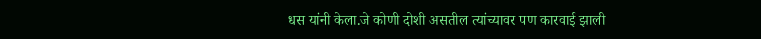धस यांनी केला.जे कोणी दोशी असतील त्यांच्यावर पण कारवाई झाली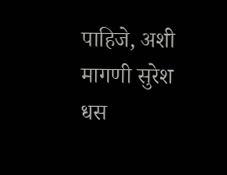पाहिजे, अशी मागणी सुरेश धस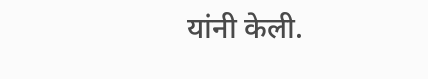यांनी केली.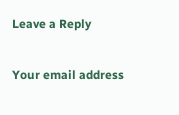Leave a Reply

Your email address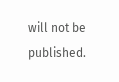will not be published.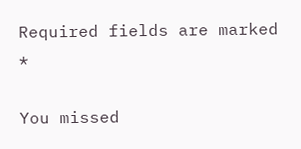Required fields are marked *

You missed